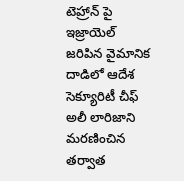టెహ్రాన్ పై ఇజ్రాయెల్ జరిపిన వైమానిక దాడిలో ఆదేశ సెక్యూరిటీ చీఫ్ అలీ లారిజాని మరణించిన తర్వాత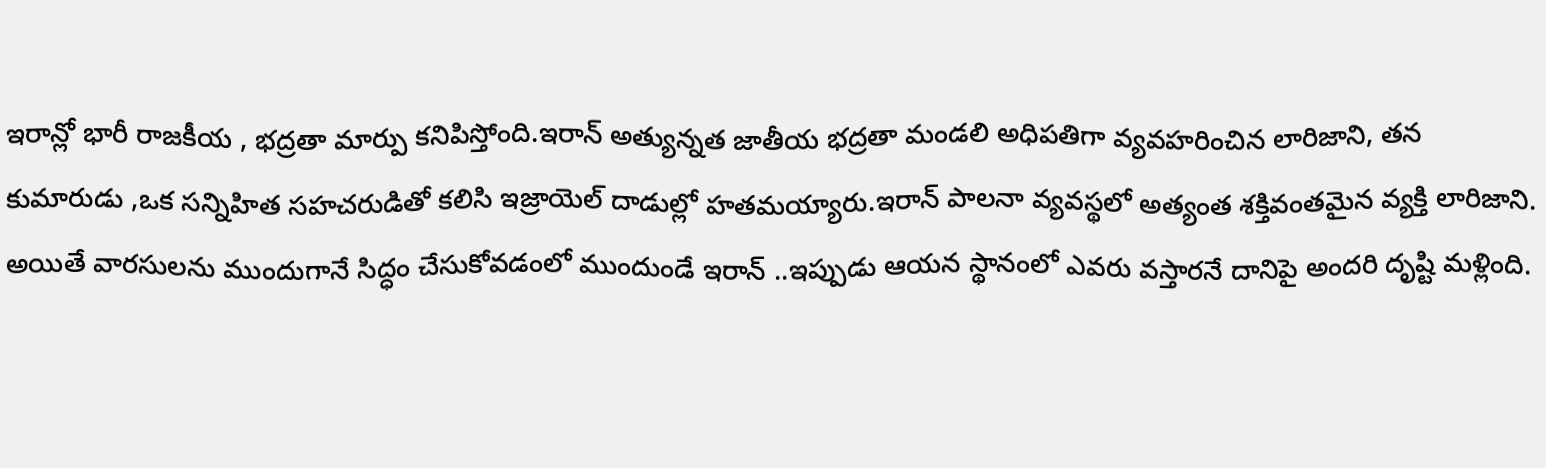ఇరాన్లో భారీ రాజకీయ , భద్రతా మార్పు కనిపిస్తోంది.ఇరాన్ అత్యున్నత జాతీయ భద్రతా మండలి అధిపతిగా వ్యవహరించిన లారిజాని, తన కుమారుడు ,ఒక సన్నిహిత సహచరుడితో కలిసి ఇజ్రాయెల్ దాడుల్లో హతమయ్యారు.ఇరాన్ పాలనా వ్యవస్థలో అత్యంత శక్తివంతమైన వ్యక్తి లారిజాని. అయితే వారసులను ముందుగానే సిద్ధం చేసుకోవడంలో ముందుండే ఇరాన్ ..ఇప్పుడు ఆయన స్థానంలో ఎవరు వస్తారనే దానిపై అందరి దృష్టి మళ్లింది.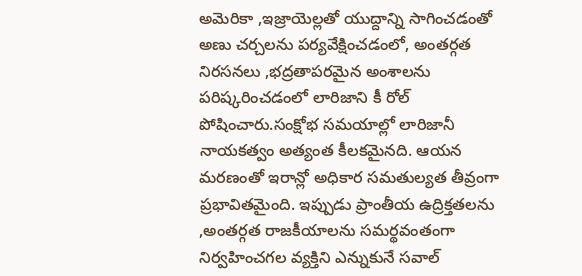అమెరికా ,ఇజ్రాయెల్లతో యుద్దాన్ని సాగించడంతో అణు చర్చలను పర్యవేక్షించడంలో, అంతర్గత నిరసనలు ,భద్రతాపరమైన అంశాలను పరిష్కరించడంలో లారిజాని కీ రోల్ పోషించారు.సంక్షోభ సమయాల్లో లారిజానీ నాయకత్వం అత్యంత కీలకమైనది. ఆయన మరణంతో ఇరాన్లో అధికార సమతుల్యత తీవ్రంగా ప్రభావితమైంది. ఇప్పుడు ప్రాంతీయ ఉద్రిక్తతలను ,అంతర్గత రాజకీయాలను సమర్థవంతంగా నిర్వహించగల వ్యక్తిని ఎన్నుకునే సవాల్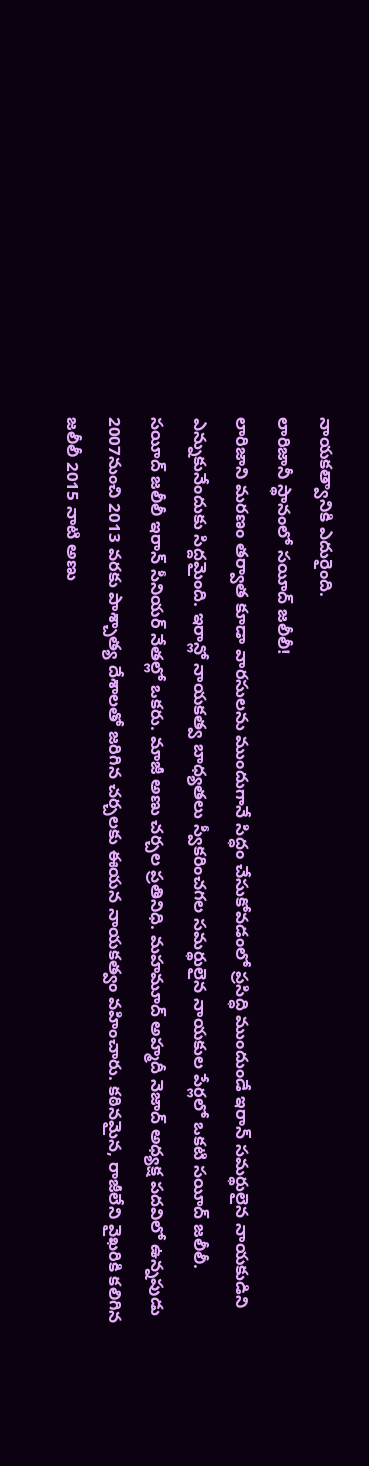నాయకత్వానికి ఎదురైంది.
లారిజానీ స్థానంలో సయీద్ జలీలీ!
లారిజాని మరణం తర్వాత కూడా వారసులను ముందుగానే సిద్ధం చేసుకోవడంలో ప్రసిద్ధి ముందుండే ఇరాన్ సమర్థులైన నాయకుడిని ఎన్నుకునేందుకు సిద్దమైంది. ఇరాన్లో నాయకత్వ బాధ్యతలు స్వీకరించగల సమర్థులైన నాయకుల పేర్లలో ఒకటి సయీద్ జలీలీ.
సయీద్ జలీలీ ఇరాన్ సీనియర్ నేతల్లో ఒకరు. మాజీ అణు చర్చల ప్రతినిధి. మహమూద్ అహ్మదీ నెజాద్ అధ్యక్ష పదవిలో ఉన్నపుడు 2007నుంచి 2013 వరకు పాశ్చాత్య దేశాలతో జరిగిన చర్చలకు ఈయన నాయకత్వం వహించారు. కఠినమైన, రాజీలేని వైఖరికి కలిగిన జలీలీ 2015 నాటి అణు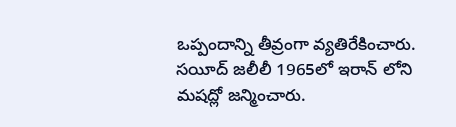ఒప్పందాన్ని తీవ్రంగా వ్యతిరేకించారు.
సయీద్ జలీలీ 1965లో ఇరాన్ లోని మషద్లో జన్మించారు.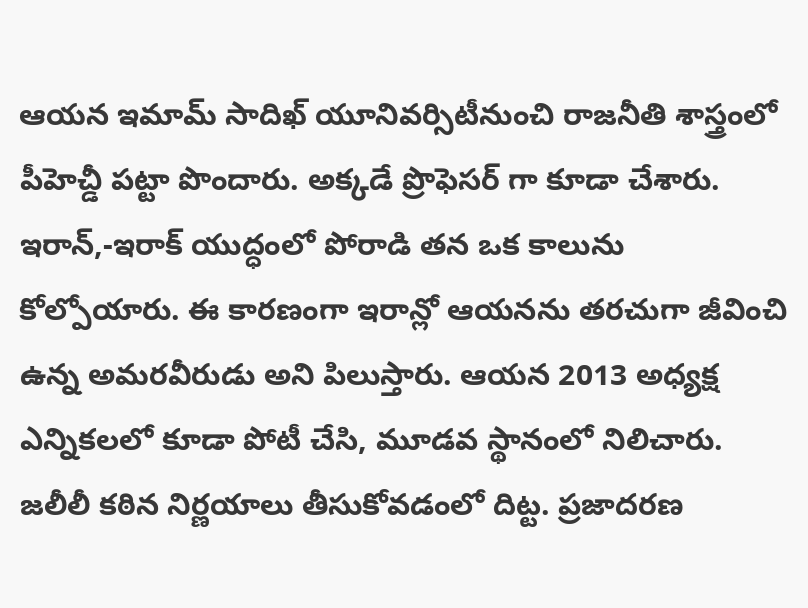ఆయన ఇమామ్ సాదిఖ్ యూనివర్సిటీనుంచి రాజనీతి శాస్త్రంలో పీహెచ్డీ పట్టా పొందారు. అక్కడే ప్రొఫెసర్ గా కూడా చేశారు. ఇరాన్,-ఇరాక్ యుద్ధంలో పోరాడి తన ఒక కాలును కోల్పోయారు. ఈ కారణంగా ఇరాన్లో ఆయనను తరచుగా జీవించి ఉన్న అమరవీరుడు అని పిలుస్తారు. ఆయన 2013 అధ్యక్ష ఎన్నికలలో కూడా పోటీ చేసి, మూడవ స్థానంలో నిలిచారు.
జలీలీ కఠిన నిర్ణయాలు తీసుకోవడంలో దిట్ట. ప్రజాదరణ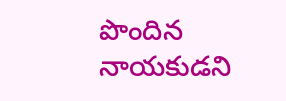పొందిన నాయకుడని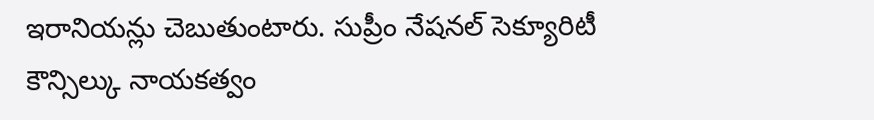ఇరానియన్లు చెబుతుంటారు. సుప్రీం నేషనల్ సెక్యూరిటీ కౌన్సిల్కు నాయకత్వం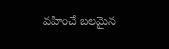వహించే బలమైన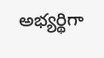అభ్యర్థిగా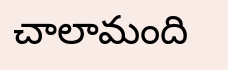చాలామంది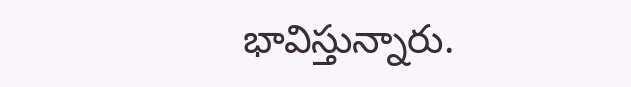భావిస్తున్నారు.